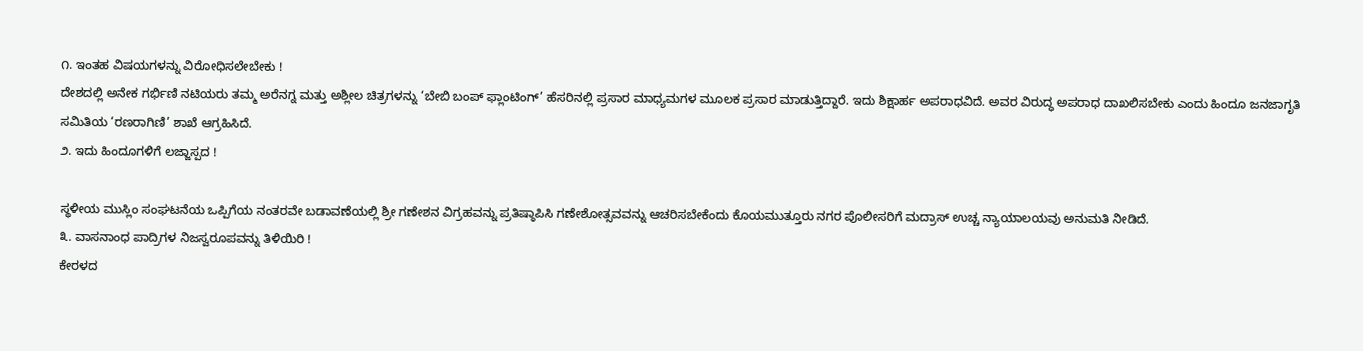೧. ಇಂತಹ ವಿಷಯಗಳನ್ನು ವಿರೋಧಿಸಲೇಬೇಕು !
ದೇಶದಲ್ಲಿ ಅನೇಕ ಗರ್ಭಿಣಿ ನಟಿಯರು ತಮ್ಮ ಅರೆನಗ್ನ ಮತ್ತು ಅಶ್ಲೀಲ ಚಿತ್ರಗಳನ್ನು ‘ಬೇಬಿ ಬಂಪ್ ಫ್ಲಾಂಟಿಂಗ್’ ಹೆಸರಿನಲ್ಲಿ ಪ್ರಸಾರ ಮಾಧ್ಯಮಗಳ ಮೂಲಕ ಪ್ರಸಾರ ಮಾಡುತ್ತಿದ್ದಾರೆ. ಇದು ಶಿಕ್ಷಾರ್ಹ ಅಪರಾಧವಿದೆ. ಅವರ ವಿರುದ್ಧ ಅಪರಾಧ ದಾಖಲಿಸಬೇಕು ಎಂದು ಹಿಂದೂ ಜನಜಾಗೃತಿ ಸಮಿತಿಯ ‘ರಣರಾಗಿಣಿ’ ಶಾಖೆ ಆಗ್ರಹಿಸಿದೆ.
೨. ಇದು ಹಿಂದೂಗಳಿಗೆ ಲಜ್ಜಾಸ್ಪದ !

ಸ್ಥಳೀಯ ಮುಸ್ಲಿಂ ಸಂಘಟನೆಯ ಒಪ್ಪಿಗೆಯ ನಂತರವೇ ಬಡಾವಣೆಯಲ್ಲಿ ಶ್ರೀ ಗಣೇಶನ ವಿಗ್ರಹವನ್ನು ಪ್ರತಿಷ್ಠಾಪಿಸಿ ಗಣೇಶೋತ್ಸವವನ್ನು ಆಚರಿಸಬೇಕೆಂದು ಕೊಯಮುತ್ತೂರು ನಗರ ಪೊಲೀಸರಿಗೆ ಮದ್ರಾಸ್ ಉಚ್ಚ ನ್ಯಾಯಾಲಯವು ಅನುಮತಿ ನೀಡಿದೆ.
೩. ವಾಸನಾಂಧ ಪಾದ್ರಿಗಳ ನಿಜಸ್ವರೂಪವನ್ನು ತಿಳಿಯಿರಿ !
ಕೇರಳದ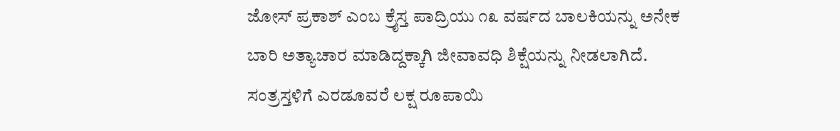ಜೋಸ್ ಪ್ರಕಾಶ್ ಎಂಬ ಕ್ರೈಸ್ತ ಪಾದ್ರಿಯು ೧೩ ವರ್ಷದ ಬಾಲಕಿಯನ್ನು ಅನೇಕ ಬಾರಿ ಅತ್ಯಾಚಾರ ಮಾಡಿದ್ದಕ್ಕಾಗಿ ಜೀವಾವಧಿ ಶಿಕ್ಷೆಯನ್ನು ನೀಡಲಾಗಿದೆ. ಸಂತ್ರಸ್ತಳಿಗೆ ಎರಡೂವರೆ ಲಕ್ಷ ರೂಪಾಯಿ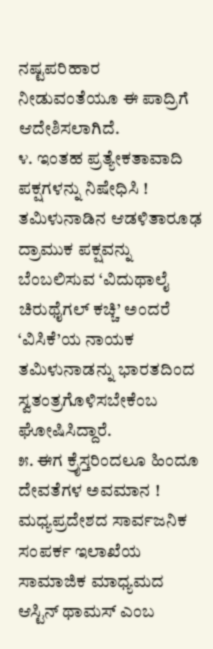ನಷ್ಟಪರಿಹಾರ ನೀಡುವಂತೆಯೂ ಈ ಪಾದ್ರಿಗೆ ಆದೇಶಿಸಲಾಗಿದೆ.
೪. ಇಂತಹ ಪ್ರತ್ಯೇಕತಾವಾದಿ ಪಕ್ಷಗಳನ್ನು ನಿಷೇಧಿಸಿ !
ತಮಿಳುನಾಡಿನ ಆಡಳಿತಾರೂಢ ದ್ರಾಮುಕ ಪಕ್ಷವನ್ನು ಬೆಂಬಲಿಸುವ ‘ವಿದುಥಾಲೈ ಚಿರುಥೈಗಲ್ ಕಚ್ಚಿ’ ಅಂದರೆ ‘ವಿಸಿಕೆ’ಯ ನಾಯಕ ತಮಿಳುನಾಡನ್ನು ಭಾರತದಿಂದ ಸ್ವತಂತ್ರಗೊಳಿಸಬೇಕೆಂಬ ಘೋಷಿಸಿದ್ದಾರೆ.
೫. ಈಗ ಕ್ರೈಸ್ತರಿಂದಲೂ ಹಿಂದೂ ದೇವತೆಗಳ ಅವಮಾನ !
ಮಧ್ಯಪ್ರದೇಶದ ಸಾರ್ವಜನಿಕ ಸಂಪರ್ಕ ಇಲಾಖೆಯ ಸಾಮಾಜಿಕ ಮಾಧ್ಯಮದ ಆಸ್ಟಿನ್ ಥಾಮಸ್ ಎಂಬ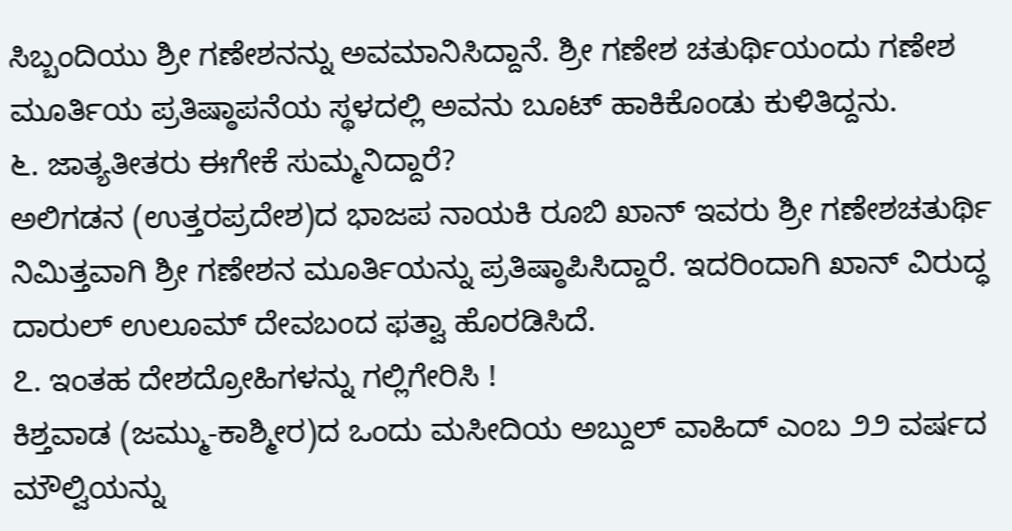ಸಿಬ್ಬಂದಿಯು ಶ್ರೀ ಗಣೇಶನನ್ನು ಅವಮಾನಿಸಿದ್ದಾನೆ. ಶ್ರೀ ಗಣೇಶ ಚತುರ್ಥಿಯಂದು ಗಣೇಶ ಮೂರ್ತಿಯ ಪ್ರತಿಷ್ಠಾಪನೆಯ ಸ್ಥಳದಲ್ಲಿ ಅವನು ಬೂಟ್ ಹಾಕಿಕೊಂಡು ಕುಳಿತಿದ್ದನು.
೬. ಜಾತ್ಯತೀತರು ಈಗೇಕೆ ಸುಮ್ಮನಿದ್ದಾರೆ?
ಅಲಿಗಡನ (ಉತ್ತರಪ್ರದೇಶ)ದ ಭಾಜಪ ನಾಯಕಿ ರೂಬಿ ಖಾನ್ ಇವರು ಶ್ರೀ ಗಣೇಶಚತುರ್ಥಿ ನಿಮಿತ್ತವಾಗಿ ಶ್ರೀ ಗಣೇಶನ ಮೂರ್ತಿಯನ್ನು ಪ್ರತಿಷ್ಠಾಪಿಸಿದ್ದಾರೆ. ಇದರಿಂದಾಗಿ ಖಾನ್ ವಿರುದ್ಧ ದಾರುಲ್ ಉಲೂಮ್ ದೇವಬಂದ ಫತ್ವಾ ಹೊರಡಿಸಿದೆ.
೭. ಇಂತಹ ದೇಶದ್ರೋಹಿಗಳನ್ನು ಗಲ್ಲಿಗೇರಿಸಿ !
ಕಿಶ್ತವಾಡ (ಜಮ್ಮು-ಕಾಶ್ಮೀರ)ದ ಒಂದು ಮಸೀದಿಯ ಅಬ್ದುಲ್ ವಾಹಿದ್ ಎಂಬ ೨೨ ವರ್ಷದ ಮೌಲ್ವಿಯನ್ನು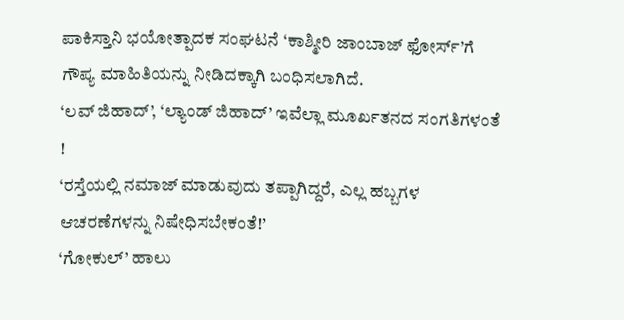ಪಾಕಿಸ್ತಾನಿ ಭಯೋತ್ಪಾದಕ ಸಂಘಟನೆ ‘ಕಾಶ್ಮೀರಿ ಜಾಂಬಾಜ್ ಫೋರ್ಸ್’ಗೆ ಗೌಪ್ಯ ಮಾಹಿತಿಯನ್ನು ನೀಡಿದಕ್ಕಾಗಿ ಬಂಧಿಸಲಾಗಿದೆ.
‘ಲವ್ ಜಿಹಾದ್’, ‘ಲ್ಯಾಂಡ್ ಜಿಹಾದ್’ ಇವೆಲ್ಲಾ ಮೂರ್ಖತನದ ಸಂಗತಿಗಳಂತೆ !
‘ರಸ್ತೆಯಲ್ಲಿ ನಮಾಜ್ ಮಾಡುವುದು ತಪ್ಪಾಗಿದ್ದರೆ, ಎಲ್ಲ ಹಬ್ಬಗಳ ಆಚರಣೆಗಳನ್ನು ನಿಷೇಧಿಸಬೇಕಂತೆ!’
‘ಗೋಕುಲ್’ ಹಾಲು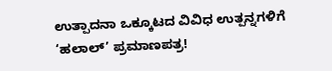ಉತ್ಪಾದನಾ ಒಕ್ಕೂಟದ ವಿವಿಧ ಉತ್ಪನ್ನಗಳಿಗೆ ‘ಹಲಾಲ್’ ಪ್ರಮಾಣಪತ್ರ!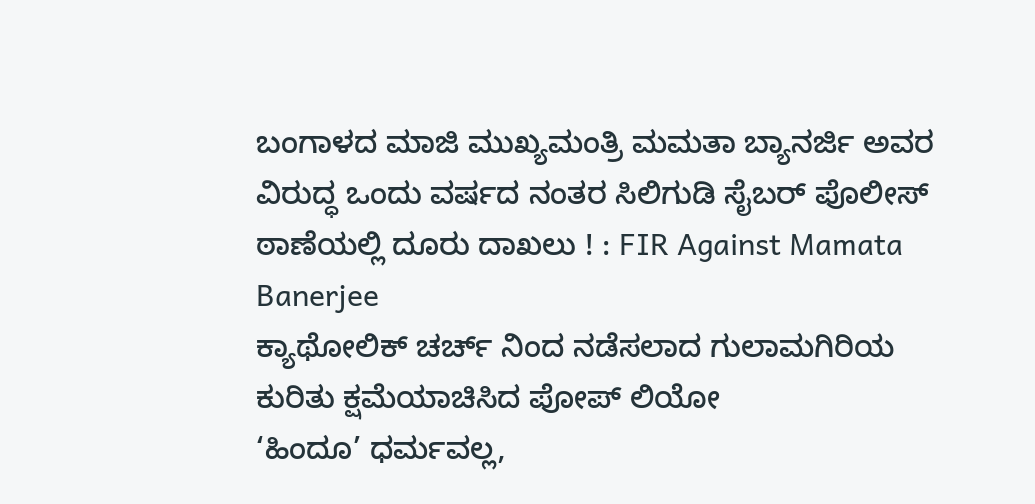ಬಂಗಾಳದ ಮಾಜಿ ಮುಖ್ಯಮಂತ್ರಿ ಮಮತಾ ಬ್ಯಾನರ್ಜಿ ಅವರ ವಿರುದ್ಧ ಒಂದು ವರ್ಷದ ನಂತರ ಸಿಲಿಗುಡಿ ಸೈಬರ್ ಪೊಲೀಸ್ ಠಾಣೆಯಲ್ಲಿ ದೂರು ದಾಖಲು ! : FIR Against Mamata Banerjee
ಕ್ಯಾಥೋಲಿಕ್ ಚರ್ಚ್ ನಿಂದ ನಡೆಸಲಾದ ಗುಲಾಮಗಿರಿಯ ಕುರಿತು ಕ್ಷಮೆಯಾಚಿಸಿದ ಪೋಪ್ ಲಿಯೋ
‘ಹಿಂದೂ’ ಧರ್ಮವಲ್ಲ,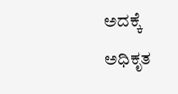ಅದಕ್ಕೆ ಅಧಿಕೃತ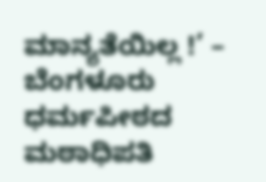ಮಾನ್ಯತೆಯಿಲ್ಲ !’ – ಬೆಂಗಳೂರು ಧರ್ಮಪೀಠದ ಮಠಾಧಿಪತಿ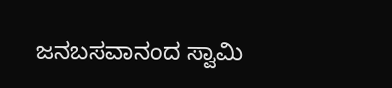ಜನಬಸವಾನಂದ ಸ್ವಾಮಿ